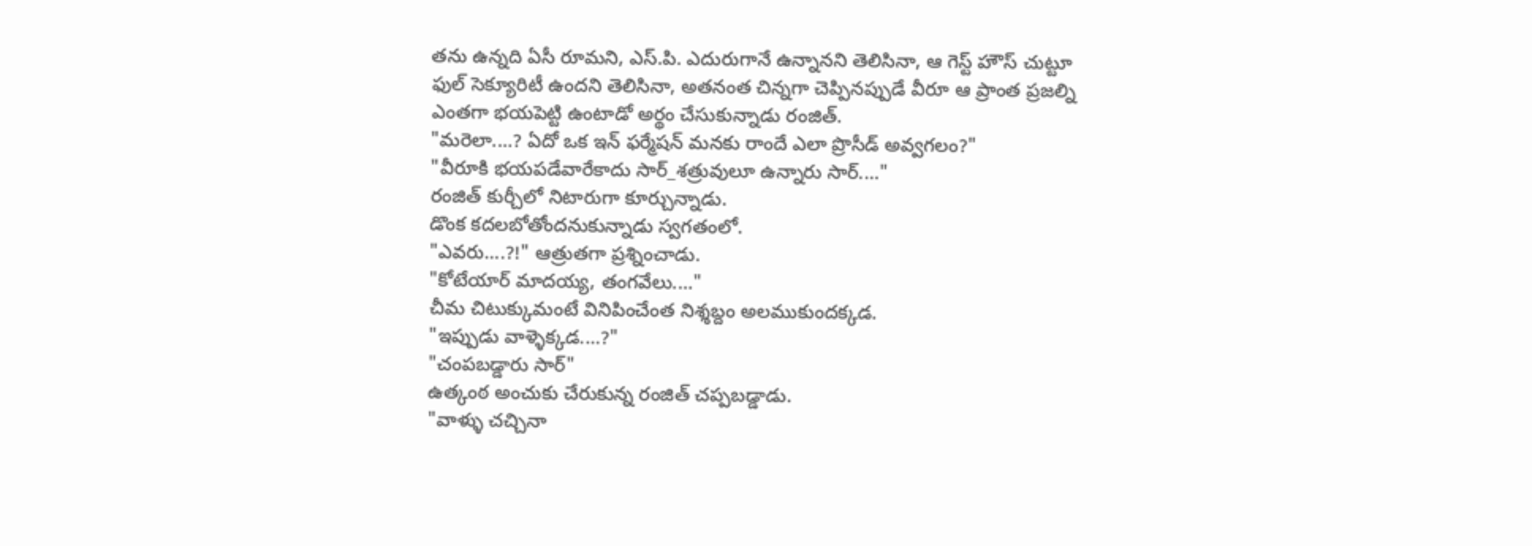తను ఉన్నది ఏసీ రూమని, ఎస్.పి. ఎదురుగానే ఉన్నానని తెలిసినా, ఆ గెస్ట్ హౌస్ చుట్టూ ఫుల్ సెక్యూరిటీ ఉందని తెలిసినా, అతనంత చిన్నగా చెప్పినప్పుడే వీరూ ఆ ప్రాంత ప్రజల్ని ఎంతగా భయపెట్టి ఉంటాడో అర్థం చేసుకున్నాడు రంజిత్.
"మరెలా....? ఏదో ఒక ఇన్ ఫర్మేషన్ మనకు రాందే ఎలా ప్రొసీడ్ అవ్వగలం?"
"వీరూకి భయపడేవారేకాదు సార్_శత్రువులూ ఉన్నారు సార్...."
రంజిత్ కుర్చీలో నిటారుగా కూర్చున్నాడు.
డొంక కదలబోతోందనుకున్నాడు స్వగతంలో.
"ఎవరు....?!" ఆత్రుతగా ప్రశ్నించాడు.
"కోటేయార్ మాదయ్య, తంగవేలు...."
చీమ చిటుక్కుమంటే వినిపించేంత నిశ్శబ్దం అలముకుందక్కడ.
"ఇప్పుడు వాళ్ళెక్కడ....?"
"చంపబడ్డారు సార్"
ఉత్కంఠ అంచుకు చేరుకున్న రంజిత్ చప్పబడ్డాడు.
"వాళ్ళు చచ్చినా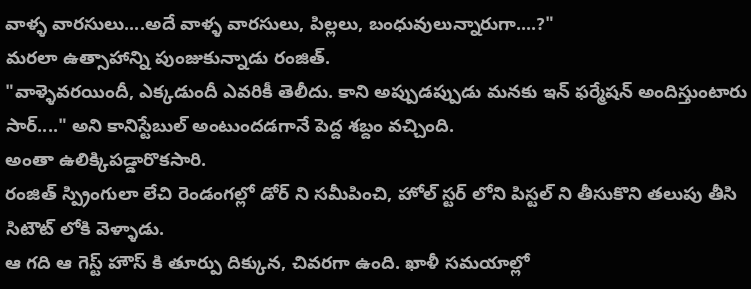వాళ్ళ వారసులు....అదే వాళ్ళ వారసులు, పిల్లలు, బంధువులున్నారుగా....?"
మరలా ఉత్సాహాన్ని పుంజుకున్నాడు రంజిత్.
"వాళ్ళెవరయిందీ, ఎక్కడుందీ ఎవరికీ తెలీదు. కాని అప్పుడప్పుడు మనకు ఇన్ ఫర్మేషన్ అందిస్తుంటారు సార్...." అని కానిస్టేబుల్ అంటుందడగానే పెద్ద శబ్దం వచ్చింది.
అంతా ఉలిక్కిపడ్డారొకసారి.
రంజిత్ స్ప్రింగులా లేచి రెండంగల్లో డోర్ ని సమీపించి, హోల్ స్టర్ లోని పిస్టల్ ని తీసుకొని తలుపు తీసి సిటౌట్ లోకి వెళ్ళాడు.
ఆ గది ఆ గెస్ట్ హౌస్ కి తూర్పు దిక్కున, చివరగా ఉంది. ఖాళీ సమయాల్లో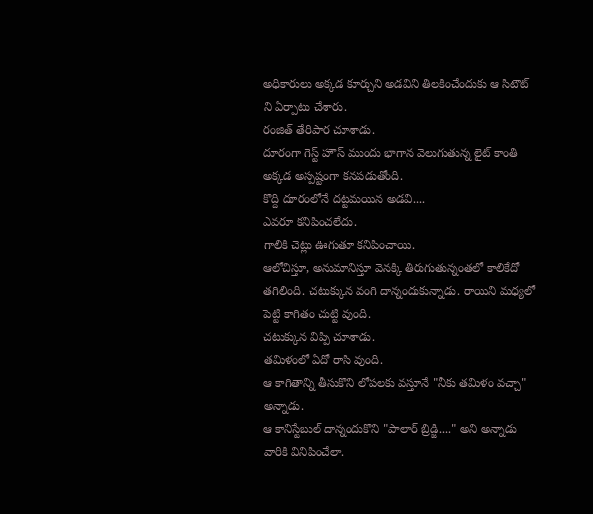అధికారులు అక్కడ కూర్చుని అడవిని తిలకించేందుకు ఆ సిటౌట్ ని ఏర్పాటు చేశారు.
రంజిత్ తేరిపార చూశాడు.
దూరంగా గెస్ట్ హౌస్ ముందు భాగాన వెలుగుతున్న లైట్ కాంతి అక్కడ అస్పష్టంగా కనపడుతోంది.
కొద్ది దూరంలోనే దట్టమయిన అడవి....
ఎవరూ కనిపించలేదు.
గాలికి చెట్లు ఊగుతూ కనిపించాయి.
ఆలోచిస్తూ, అనుమానిస్తూ వెనక్కి తిరుగుతున్నంతలో కాలికేదో తగిలింది. చటుక్కున వంగి దాన్నందుకున్నాడు. రాయిని మధ్యలో పెట్టి కాగితం చుట్టి వుంది.
చటుక్కున విప్పి చూశాడు.
తమిళంలో ఏదో రాసి వుంది.
ఆ కాగితాన్ని తీసుకొని లోపలకు వస్తూనే "నీకు తమిళం వచ్చా" అన్నాడు.
ఆ కానిస్టేబుల్ దాన్నందుకొని "పాలార్ బ్రిడ్జి...." అని అన్నాడు వారికి వినిపించేలా.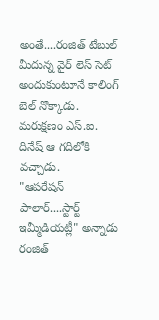అంతే....రంజిత్ టేబుల్ మీదున్న వైర్ లెస్ సెట్ అందుకుంటూనే కాలింగ్ బెల్ నొక్కాడు.
మరుక్షణం ఎస్.ఐ. దినేష్ ఆ గదిలోకి వచ్చాడు.
"ఆపరేషన్ పాలార్....స్టార్ట్ ఇమ్మీడియట్లీ" అన్నాడు రంజిత్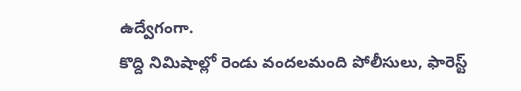ఉద్వేగంగా.
కొద్ది నిమిషాల్లో రెండు వందలమంది పోలీసులు, ఫారెస్ట్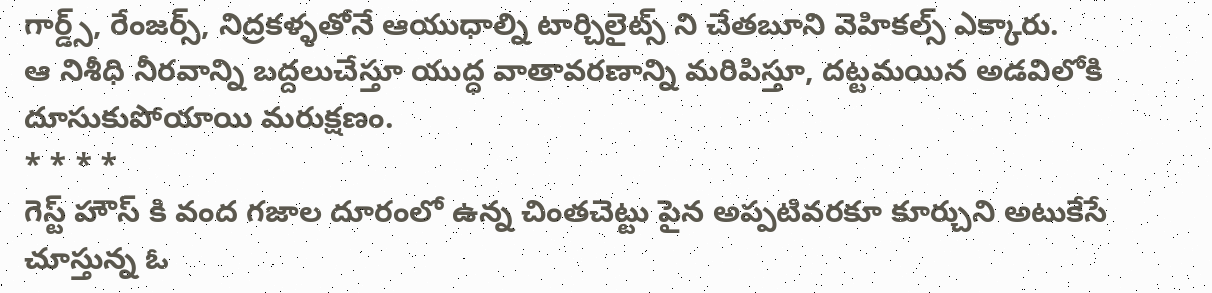గార్డ్స్, రేంజర్స్, నిద్రకళ్ళతోనే ఆయుధాల్ని టార్చిలైట్స్ ని చేతబూని వెహికల్స్ ఎక్కారు.
ఆ నిశీధి నీరవాన్ని బద్దలుచేస్తూ యుద్ధ వాతావరణాన్ని మరిపిస్తూ, దట్టమయిన అడవిలోకి దూసుకుపోయాయి మరుక్షణం.
* * * *
గెస్ట్ హౌస్ కి వంద గజాల దూరంలో ఉన్న చింతచెట్టు పైన అప్పటివరకూ కూర్చుని అటుకేసే చూస్తున్న ఓ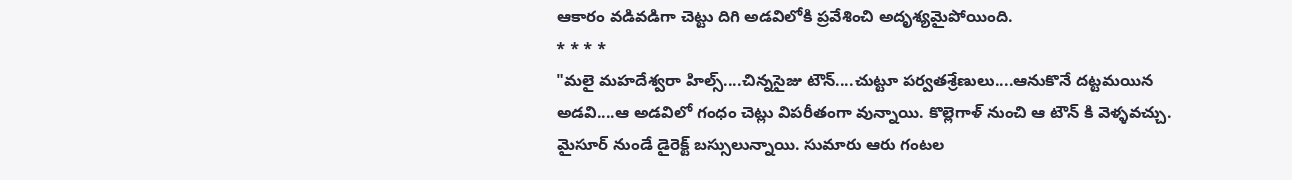ఆకారం వడివడిగా చెట్టు దిగి అడవిలోకి ప్రవేశించి అదృశ్యమైపోయింది.
* * * *
"మలై మహదేశ్వరా హిల్స్....చిన్నసైజు టౌన్....చుట్టూ పర్వతశ్రేణులు....ఆనుకొనే దట్టమయిన అడవి....ఆ అడవిలో గంధం చెట్లు విపరీతంగా వున్నాయి. కొల్లెగాళ్ నుంచి ఆ టౌన్ కి వెళ్ళవచ్చు. మైసూర్ నుండే డైరెక్ట్ బస్సులున్నాయి. సుమారు ఆరు గంటల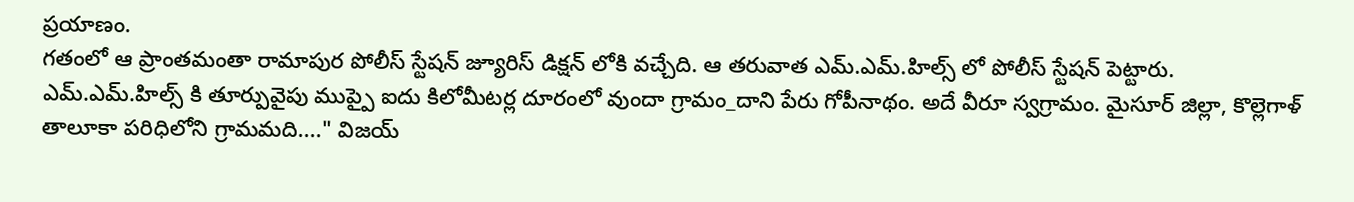ప్రయాణం.
గతంలో ఆ ప్రాంతమంతా రామాపుర పోలీస్ స్టేషన్ జ్యూరిస్ డిక్షన్ లోకి వచ్చేది. ఆ తరువాత ఎమ్.ఎమ్.హిల్స్ లో పోలీస్ స్టేషన్ పెట్టారు.
ఎమ్.ఎమ్.హిల్స్ కి తూర్పువైపు ముప్పై ఐదు కిలోమీటర్ల దూరంలో వుందా గ్రామం_దాని పేరు గోపీనాథం. అదే వీరూ స్వగ్రామం. మైసూర్ జిల్లా, కొల్లెగాళ్ తాలూకా పరిధిలోని గ్రామమది...." విజయ్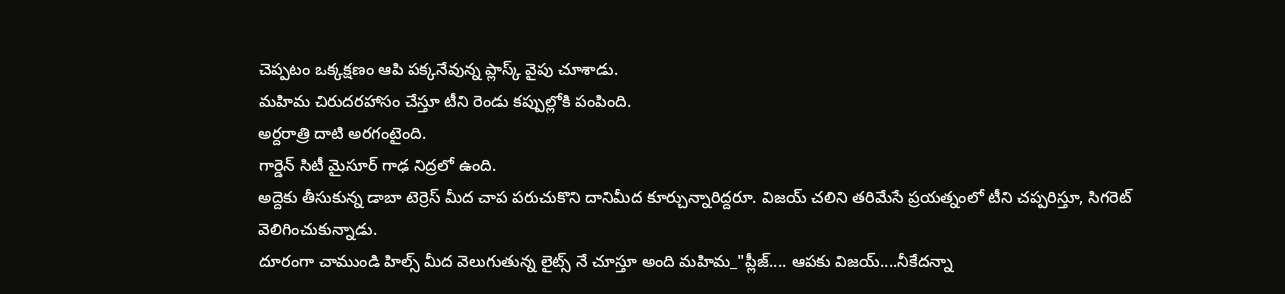చెప్పటం ఒక్కక్షణం ఆపి పక్కనేవున్న ప్లాస్క్ వైపు చూశాడు.
మహిమ చిరుదరహాసం చేస్తూ టీని రెండు కప్పుల్లోకి పంపింది.
అర్దరాత్రి దాటి అరగంటైంది.
గార్డెన్ సిటీ మైసూర్ గాఢ నిద్రలో ఉంది.
అద్దెకు తీసుకున్న డాబా టెర్రెస్ మీద చాప పరుచుకొని దానిమీద కూర్చున్నారిద్దరూ. విజయ్ చలిని తరిమేసే ప్రయత్నంలో టీని చప్పరిస్తూ, సిగరెట్ వెలిగించుకున్నాడు.
దూరంగా చాముండి హిల్స్ మీద వెలుగుతున్న లైట్స్ నే చూస్తూ అంది మహిమ_"ప్లీజ్.... ఆపకు విజయ్....నీకేదన్నా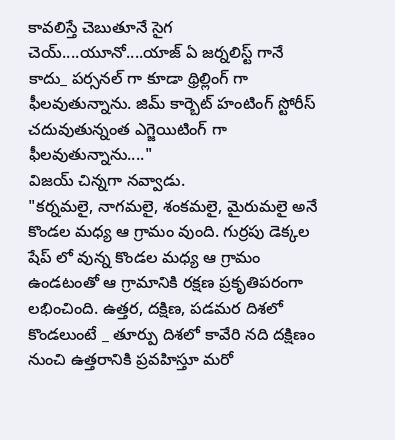కావలిస్తే చెబుతూనే సైగ చెయ్....యూనో....యాజ్ ఏ జర్నలిస్ట్ గానే కాదు_ పర్సనల్ గా కూడా థ్రిల్లింగ్ గా ఫీలవుతున్నాను. జిమ్ కార్బెట్ హంటింగ్ స్టోరీస్ చదువుతున్నంత ఎగ్జెయిటింగ్ గా ఫీలవుతున్నాను...."
విజయ్ చిన్నగా నవ్వాడు.
"కర్నమలై, నాగమలై, శంకమలై, మైరుమలై అనే కొండల మధ్య ఆ గ్రామం వుంది. గుర్రపు డెక్కల షేప్ లో వున్న కొండల మధ్య ఆ గ్రామం ఉండటంతో ఆ గ్రామానికి రక్షణ ప్రకృతిపరంగా లభించింది. ఉత్తర, దక్షిణ, పడమర దిశలో కొండలుంటే _ తూర్పు దిశలో కావేరి నది దక్షిణం నుంచి ఉత్తరానికి ప్రవహిస్తూ మరో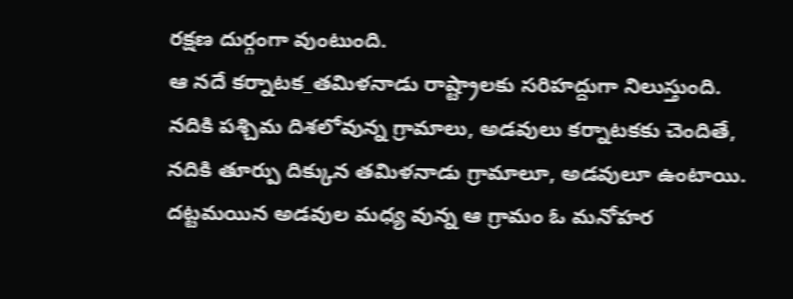రక్షణ దుర్గంగా వుంటుంది.
ఆ నదే కర్నాటక_తమిళనాడు రాష్ట్రాలకు సరిహద్దుగా నిలుస్తుంది. నదికి పశ్చిమ దిశలోవున్న గ్రామాలు, అడవులు కర్నాటకకు చెందితే, నదికి తూర్పు దిక్కున తమిళనాడు గ్రామాలూ, అడవులూ ఉంటాయి.
దట్టమయిన అడవుల మధ్య వున్న ఆ గ్రామం ఓ మనోహర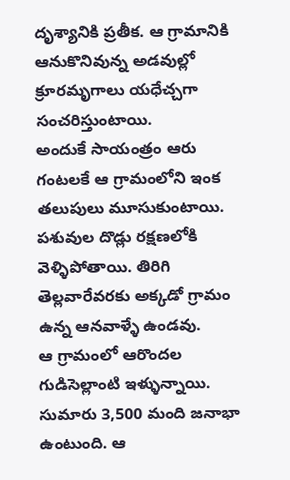దృశ్యానికి ప్రతీక. ఆ గ్రామానికి ఆనుకొనివున్న అడవుల్లో క్రూరమృగాలు యధేచ్చగా సంచరిస్తుంటాయి.
అందుకే సాయంత్రం ఆరు గంటలకే ఆ గ్రామంలోని ఇంక తలుపులు మూసుకుంటాయి. పశువుల దొడ్లు రక్షణలోకి వెళ్ళిపోతాయి. తిరిగి తెల్లవారేవరకు అక్కడో గ్రామం ఉన్న ఆనవాళ్ళే ఉండవు.
ఆ గ్రామంలో ఆరొందల గుడిసెల్లాంటి ఇళ్ళున్నాయి. సుమారు 3,500 మంది జనాభా ఉంటుంది. ఆ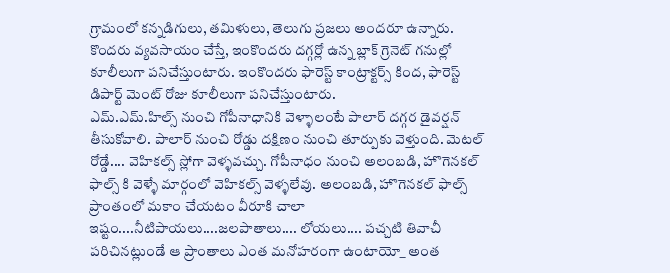గ్రామంలో కన్నడిగులు, తమిళులు, తెలుగు ప్రజలు అందరూ ఉన్నారు.
కొందరు వ్యవసాయం చేస్తే, ఇంకొందరు దగ్గర్లో ఉన్న బ్లాక్ గ్రెనెట్ గనుల్లో కూలీలుగా పనిచేస్తుంటారు. ఇంకొందరు ఫారెస్ట్ కాంట్రాక్టర్స్ కింద, ఫారెస్ట్ డిపార్ట్ మెంట్ రోజు కూలీలుగా పనిచేస్తుంటారు.
ఎమ్.ఎమ్.హిల్స్ నుంచి గోపీనాధానికి వెళ్ళాలంటే పాలార్ దగ్గర డైవర్షన్ తీసుకోవాలి. పాలార్ నుంచి రోడ్డు దక్షిణం నుంచి తూర్పుకు వెళ్తుంది. మెటల్ రోడ్డే.... వెహికల్స్ స్లోగా వెళ్ళవచ్చు. గోపీనాధం నుంచి అలంబడి, హొగెనకల్ ఫాల్స్ కి వెళ్ళే మార్గంలో వెహికల్స్ వెళ్ళలేవు. అలంబడి, హొగెనకల్ ఫాల్స్ ప్రాంతంలో మకాం చేయటం వీరూకి చాలా ఇష్టం....నీటిపాయలు....జలపాతాలు.... లోయలు.... పచ్చటి తివాచీ పరిచినట్లుండే ఆ ప్రాంతాలు ఎంత మనోహరంగా ఉంటాయో_ అంత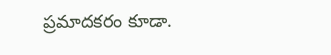ప్రమాదకరం కూడా.